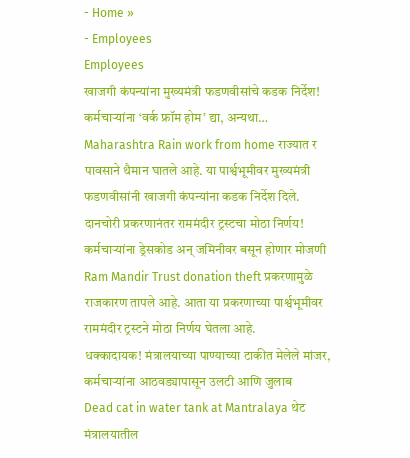- Home »
- Employees
Employees
खाजगी कंपन्यांना मुख्यमंत्री फडणवीसांचे कडक निर्देश! कर्मचाऱ्यांना ‘वर्क फ्रॉम होम’ द्या, अन्यथा…
Maharashtra Rain work from home राज्यात र पावसाने थैमान घातले आहे. या पार्श्वभूमीवर मुख्यमंत्री फडणवीसांनी खाजगी कंपन्यांना कडक निर्देश दिले.
दानचोरी प्रकरणानंतर राममंदीर ट्रस्टचा मोठा निर्णय! कर्मचाऱ्यांना ड्रेसकोड अन् जमिनीवर बसून होणार मोजणी
Ram Mandir Trust donation theft प्रकरणामुळे राजकारण तापले आहे. आता या प्रकरणाच्या पार्श्वभूमीवर राममंदीर ट्रस्टने मोठा निर्णय घेतला आहे.
धक्कादायक! मंत्रालयाच्या पाण्याच्या टाकीत मेलेले मांजर, कर्मचाऱ्यांना आठवड्यापासून उलटी आणि जुलाब
Dead cat in water tank at Mantralaya थेट मंत्रालयातील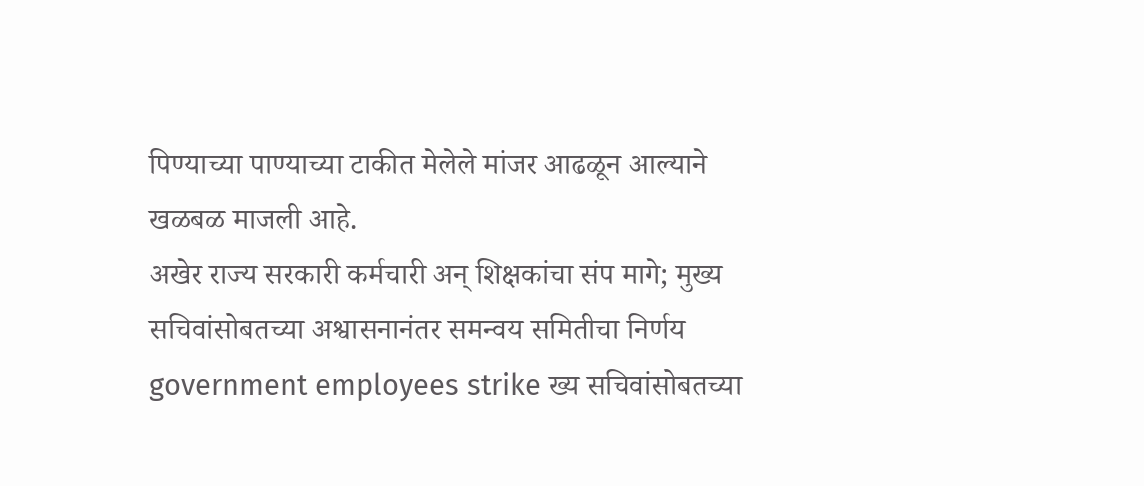पिण्याच्या पाण्याच्या टाकीत मेलेले मांजर आढळून आल्याने खळबळ माजली आहे.
अखेर राज्य सरकारी कर्मचारी अन् शिक्षकांचा संप मागे; मुख्य सचिवांसोबतच्या अश्वासनानंतर समन्वय समितीचा निर्णय
government employees strike ख्य सचिवांसोबतच्या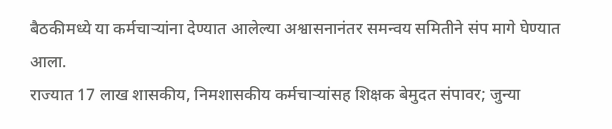बैठकीमध्ये या कर्मचाऱ्यांना देण्यात आलेल्या अश्वासनानंतर समन्वय समितीने संप मागे घेण्यात आला.
राज्यात 17 लाख शासकीय, निमशासकीय कर्मचाऱ्यांसह शिक्षक बेमुदत संपावर; जुन्या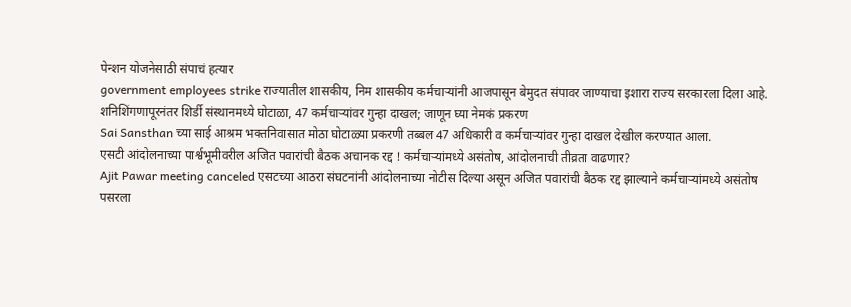पेन्शन योजनेसाठी संपाचं हत्यार
government employees strike राज्यातील शासकीय, निम शासकीय कर्मचाऱ्यांनी आजपासून बेमुदत संपावर जाण्याचा इशारा राज्य सरकारला दिला आहे.
शनिशिंगणापूरनंतर शिर्डी संस्थानमध्ये घोटाळा, 47 कर्मचाऱ्यांवर गुन्हा दाखल; जाणून घ्या नेमकं प्रकरण
Sai Sansthan च्या साई आश्रम भक्तनिवासात मोठा घोटाळ्या प्रकरणी तब्बल 47 अधिकारी व कर्मचाऱ्यांवर गुन्हा दाखल देखील करण्यात आला.
एसटी आंदोलनाच्या पार्श्वभूमीवरील अजित पवारांची बैठक अचानक रद्द ! कर्मचाऱ्यांमध्ये असंतोष, आंदोलनाची तीव्रता वाढणार?
Ajit Pawar meeting canceled एसटच्या आठरा संघटनांनी आंदोलनाच्या नोटीस दिल्या असून अजित पवारांची बैठक रद्द झाल्याने कर्मचाऱ्यांमध्ये असंतोष पसरला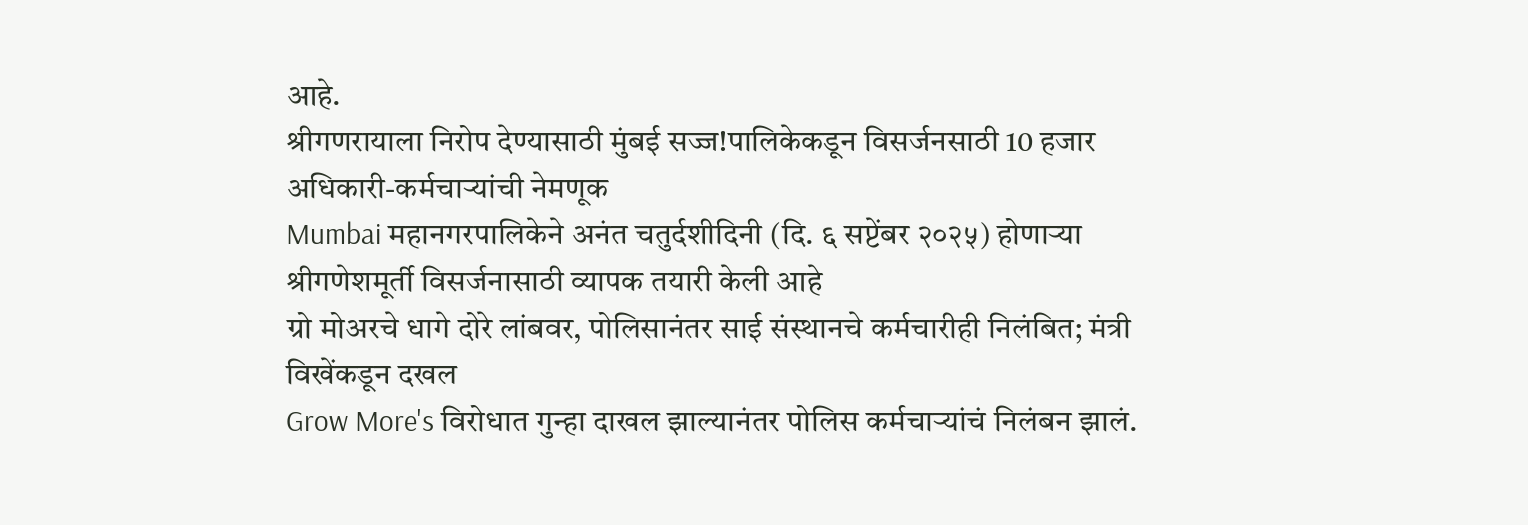आहे.
श्रीगणरायाला निरोप देण्यासाठी मुंबई सज्ज!पालिकेकडून विसर्जनसाठी 10 हजार अधिकारी-कर्मचाऱ्यांची नेमणूक
Mumbai महानगरपालिकेने अनंत चतुर्दशीदिनी (दि. ६ सप्टेंबर २०२५) होणाऱ्या श्रीगणेशमूर्ती विसर्जनासाठी व्यापक तयारी केली आहे
ग्रो मोअरचे धागे दोरे लांबवर, पोलिसानंतर साई संस्थानचे कर्मचारीही निलंबित; मंत्री विखेंकडून दखल
Grow More's विरोधात गुन्हा दाखल झाल्यानंतर पोलिस कर्मचाऱ्यांचं निलंबन झालं.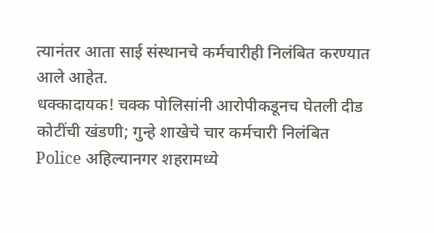त्यानंतर आता साई संस्थानचे कर्मचारीही निलंबित करण्यात आले आहेत.
धक्कादायक! चक्क पोलिसांनी आरोपीकडूनच घेतली दीड कोटींची खंडणी; गुन्हे शाखेचे चार कर्मचारी निलंबित
Police अहिल्यानगर शहरामध्ये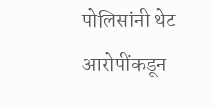पोलिसांनी थेट आरोपींकडून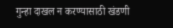गुन्हा दाखल न करण्यासाठी खंडणी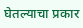घेतल्याचा प्रकार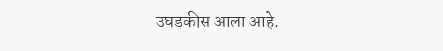उघडकीस आला आहे.